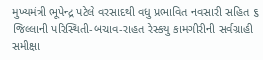મુખ્યમંત્રી ભૂપેન્દ્ર પટેલે વરસાદથી વધુ પ્રભાવિત નવસારી સહિત ૬ જિલ્લાની પરિસ્થિતી-બચાવ-રાહત રેસ્કયુ કામગીરીની સર્વગ્રાહી સમીક્ષા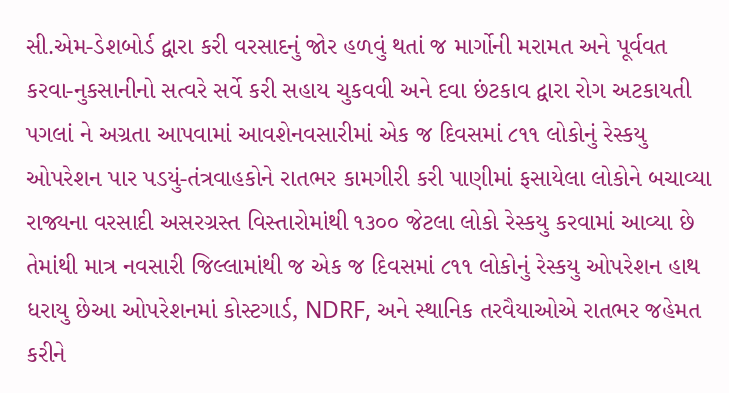સી.એમ-ડેશબોર્ડ દ્વારા કરી વરસાદનું જોર હળવું થતાં જ માર્ગોની મરામત અને પૂર્વવત કરવા-નુકસાનીનો સત્વરે સર્વે કરી સહાય ચુકવવી અને દવા છંટકાવ દ્વારા રોગ અટકાયતી પગલાં ને અગ્રતા આપવામાં આવશેનવસારીમાં એક જ દિવસમાં ૮૧૧ લોકોનું રેસ્કયુ ઓપરેશન પાર પડયું-તંત્રવાહકોને રાતભર કામગીરી કરી પાણીમાં ફસાયેલા લોકોને બચાવ્યા રાજ્યના વરસાદી અસરગ્રસ્ત વિસ્તારોમાંથી ૧૩૦૦ જેટલા લોકો રેસ્કયુ કરવામાં આવ્યા છે તેમાંથી માત્ર નવસારી જિલ્લામાંથી જ એક જ દિવસમાં ૮૧૧ લોકોનું રેસ્કયુ ઓપરેશન હાથ ધરાયુ છેઆ ઓપરેશનમાં કોસ્ટગાર્ડ, NDRF, અને સ્થાનિક તરવૈયાઓએ રાતભર જહેમત કરીને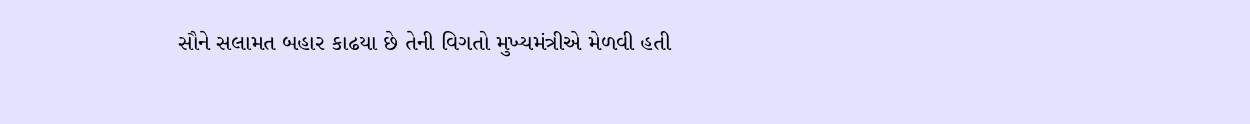સૌને સલામત બહાર કાઢયા છે તેની વિગતો મુખ્યમંત્રીએ મેળવી હતી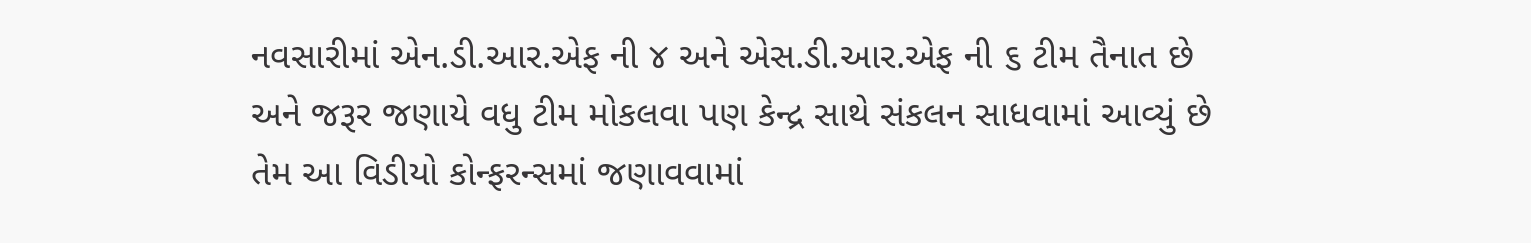નવસારીમાં એન.ડી.આર.એફ ની ૪ અને એસ.ડી.આર.એફ ની ૬ ટીમ તૈનાત છે અને જરૂર જણાયે વધુ ટીમ મોકલવા પણ કેન્દ્ર સાથે સંકલન સાધવામાં આવ્યું છે તેમ આ વિડીયો કોન્ફરન્સમાં જણાવવામાં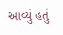આવ્યું હતું